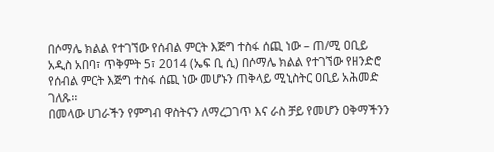በሶማሌ ክልል የተገኘው የሰብል ምርት እጅግ ተስፋ ሰጪ ነው – ጠ/ሚ ዐቢይ
አዲስ አበባ፣ ጥቅምት 5፣ 2014 (ኤፍ ቢ ሲ) በሶማሌ ክልል የተገኘው የዘንድሮ የሰብል ምርት እጅግ ተስፋ ሰጪ ነው መሆኑን ጠቅላይ ሚኒስትር ዐቢይ አሕመድ ገለጹ፡፡
በመላው ሀገራችን የምግብ ዋስትናን ለማረጋገጥ እና ራስ ቻይ የመሆን ዐቅማችንን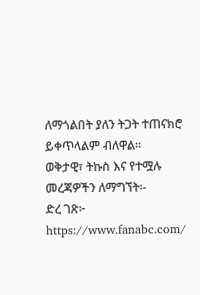ለማጎልበት ያለን ትጋት ተጠናክሮ ይቀጥላልም ብለዋል።
ወቅታዊ፣ ትኩስ እና የተሟሉ መረጃዎችን ለማግኘት፡-
ድረ ገጽ፦ https://www.fanabc.com/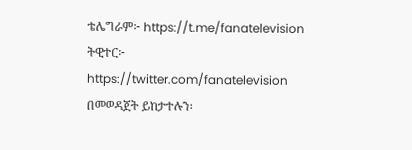ቴሌግራም፦ https://t.me/fanatelevision
ትዊተር፦ https://twitter.com/fanatelevision በመወዳጀት ይከታተሉን፡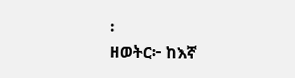፡
ዘወትር፦ ከእኛ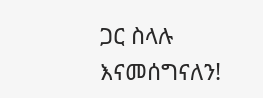ጋር ስላሉ እናመሰግናለን!